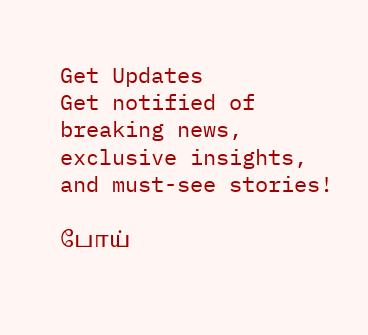Get Updates
Get notified of breaking news, exclusive insights, and must-see stories!

போய்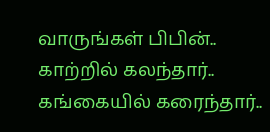வாருங்கள் பிபின்.. காற்றில் கலந்தார்.. கங்கையில் கரைந்தார்..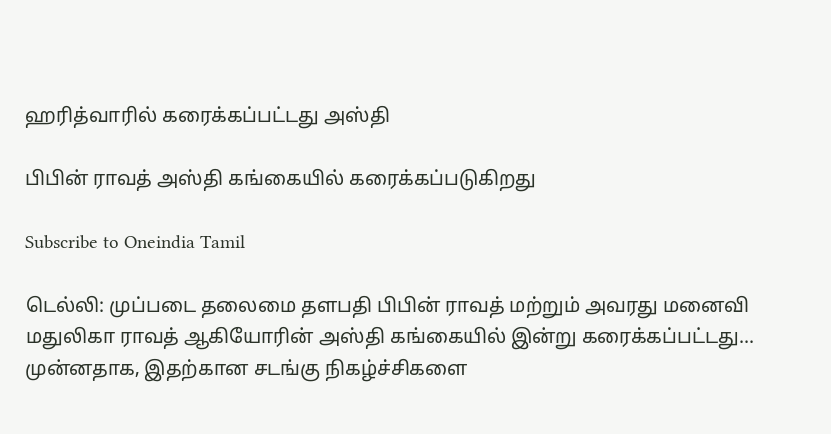ஹரித்வாரில் கரைக்கப்பட்டது அஸ்தி

பிபின் ராவத் அஸ்தி கங்கையில் கரைக்கப்படுகிறது

Subscribe to Oneindia Tamil

டெல்லி: முப்படை தலைமை தளபதி பிபின் ராவத் மற்றும் அவரது மனைவி மதுலிகா ராவத் ஆகியோரின் அஸ்தி கங்கையில் இன்று கரைக்கப்பட்டது... முன்னதாக, இதற்கான சடங்கு நிகழ்ச்சிகளை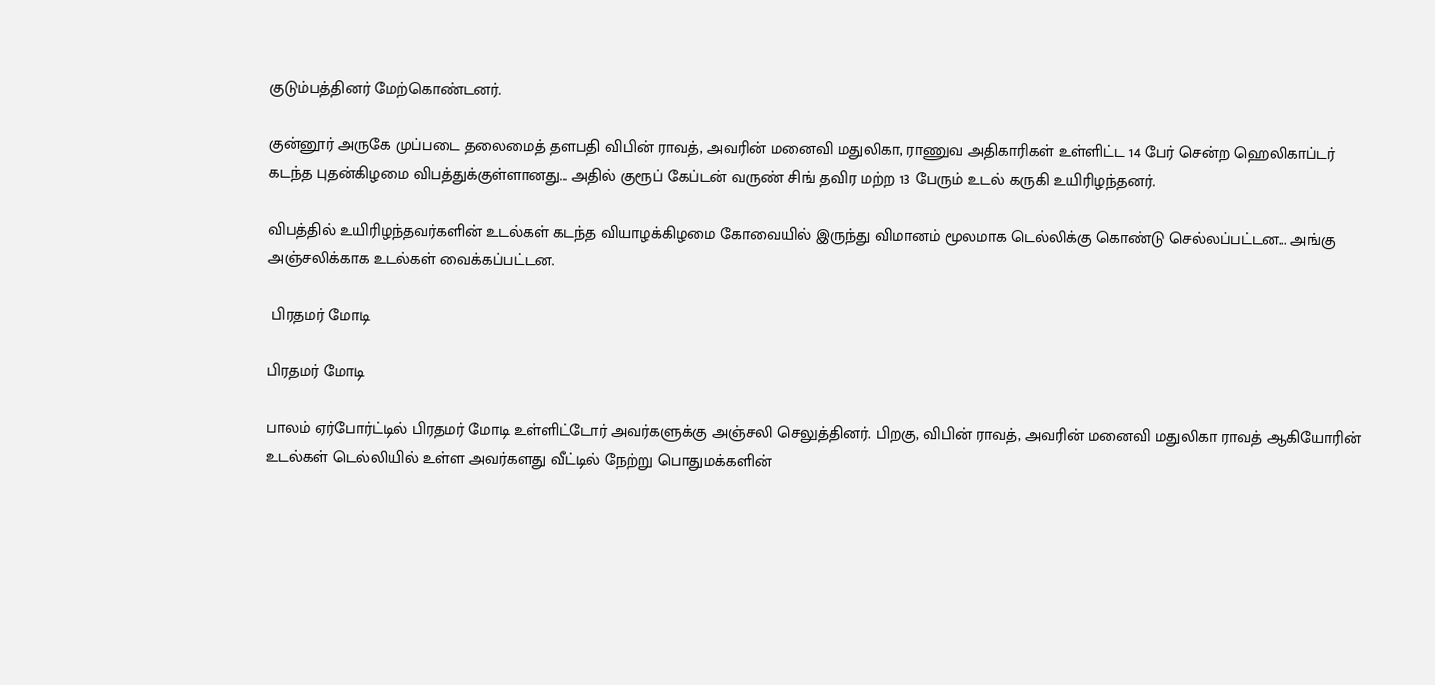குடும்பத்தினர் மேற்கொண்டனர்.

குன்னூர் அருகே முப்படை தலைமைத் தளபதி விபின் ராவத், அவரின் மனைவி மதுலிகா, ராணுவ அதிகாரிகள் உள்ளிட்ட 14 பேர் சென்ற ஹெலிகாப்டர் கடந்த புதன்கிழமை விபத்துக்குள்ளானது... அதில் குரூப் கேப்டன் வருண் சிங் தவிர மற்ற 13 பேரும் உடல் கருகி உயிரிழந்தனர்.

விபத்தில் உயிரிழந்தவர்களின் உடல்கள் கடந்த வியாழக்கிழமை கோவையில் இருந்து விமானம் மூலமாக டெல்லிக்கு கொண்டு செல்லப்பட்டன... அங்கு அஞ்சலிக்காக உடல்கள் வைக்கப்பட்டன.

 பிரதமர் மோடி

பிரதமர் மோடி

பாலம் ஏர்போர்ட்டில் பிரதமர் மோடி உள்ளிட்டோர் அவர்களுக்கு அஞ்சலி செலுத்தினர். பிறகு, விபின் ராவத், அவரின் மனைவி மதுலிகா ராவத் ஆகியோரின் உடல்கள் டெல்லியில் உள்ள அவர்களது வீட்டில் நேற்று பொதுமக்களின்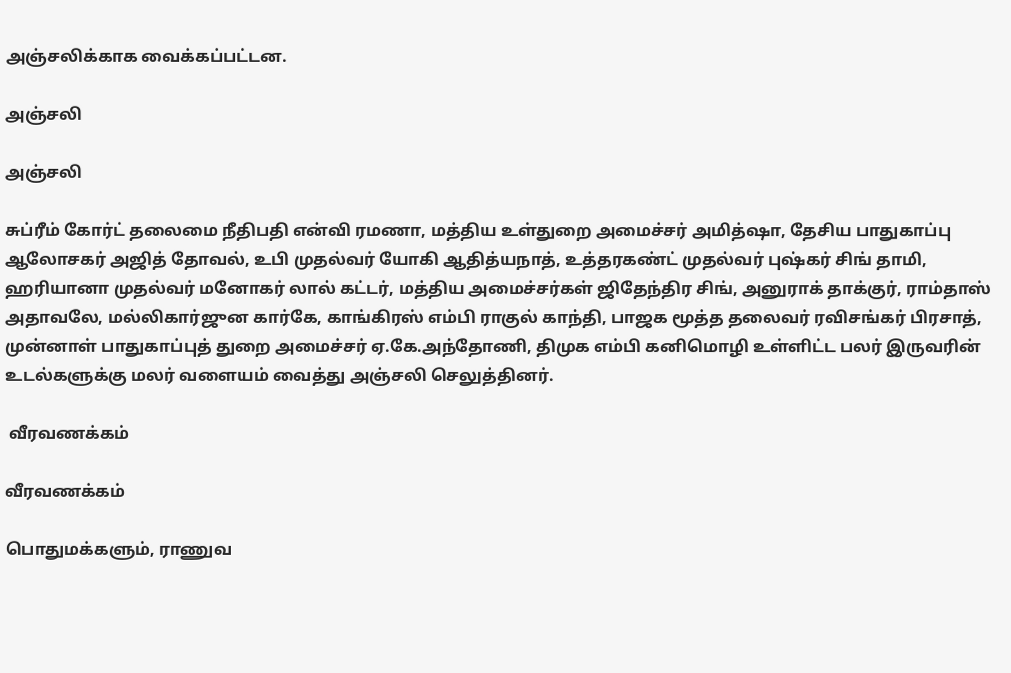அஞ்சலிக்காக வைக்கப்பட்டன.

அஞ்சலி

அஞ்சலி

சுப்ரீம் கோர்ட் தலைமை நீதிபதி என்வி ரமணா, மத்திய உள்துறை அமைச்சர் அமித்ஷா, தேசிய பாதுகாப்பு ஆலோசகர் அஜித் தோவல், உபி முதல்வர் யோகி ஆதித்யநாத், உத்தரகண்ட் முதல்வர் புஷ்கர் சிங் தாமி, ஹரியானா முதல்வர் மனோகர் லால் கட்டர், மத்திய அமைச்சர்கள் ஜிதேந்திர சிங், அனுராக் தாக்குர், ராம்தாஸ் அதாவலே, மல்லிகார்ஜுன கார்கே, காங்கிரஸ் எம்பி ராகுல் காந்தி, பாஜக மூத்த தலைவர் ரவிசங்கர் பிரசாத், முன்னாள் பாதுகாப்புத் துறை அமைச்சர் ஏ.கே.அந்தோணி, திமுக எம்பி கனிமொழி உள்ளிட்ட பலர் இருவரின் உடல்களுக்கு மலர் வளையம் வைத்து அஞ்சலி செலுத்தினர்.

 வீரவணக்கம்

வீரவணக்கம்

பொதுமக்களும், ராணுவ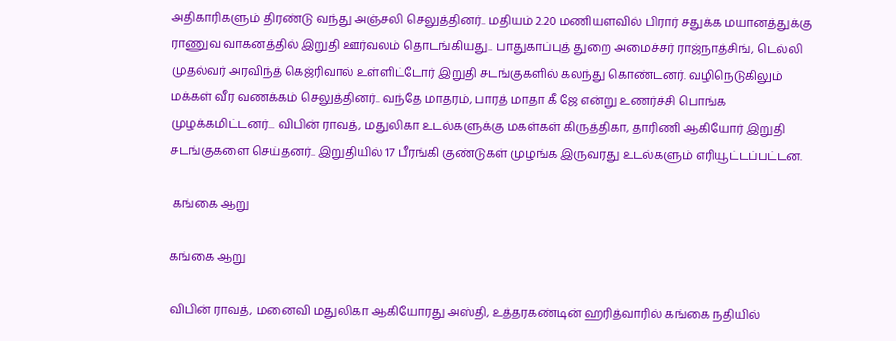அதிகாரிகளும் திரண்டு வந்து அஞ்சலி செலுத்தினர்.. மதியம் 2.20 மணியளவில் பிரார் சதுக்க மயானத்துக்கு ராணுவ வாகனத்தில் இறுதி ஊர்வலம் தொடங்கியது.. பாதுகாப்புத் துறை அமைச்சர் ராஜ்நாத்சிங், டெல்லி முதல்வர் அரவிந்த் கெஜ்ரிவால் உள்ளிட்டோர் இறுதி சடங்குகளில் கலந்து கொண்டனர். வழிநெடுகிலும் மக்கள் வீர வணக்கம் செலுத்தினர்.. வந்தே மாதரம், பாரத் மாதா கீ ஜே என்று உணர்ச்சி பொங்க முழக்கமிட்டனர்... விபின் ராவத், மதுலிகா உடல்களுக்கு மகள்கள் கிருத்திகா, தாரிணி ஆகியோர் இறுதி சடங்குகளை செய்தனர்.. இறுதியில் 17 பீரங்கி குண்டுகள் முழங்க இருவரது உடல்களும் எரியூட்டப்பட்டன.

 கங்கை ஆறு

கங்கை ஆறு

விபின் ராவத், மனைவி மதுலிகா ஆகியோரது அஸ்தி, உத்தரகண்டின் ஹரித்வாரில் கங்கை நதியில்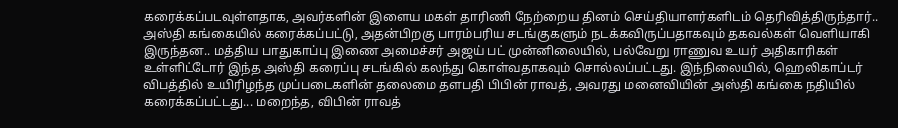கரைக்கப்படவுள்ளதாக, அவர்களின் இளைய மகள் தாரிணி நேற்றைய தினம் செய்தியாளர்களிடம் தெரிவித்திருந்தார்.. அஸ்தி கங்கையில் கரைக்கப்பட்டு, அதன்பிறகு பாரம்பரிய சடங்குகளும் நடக்கவிருப்பதாகவும் தகவல்கள் வெளியாகி இருந்தன.. மத்திய பாதுகாப்பு இணை அமைச்சர் அஜய் பட் முன்னிலையில், பல்வேறு ராணுவ உயர் அதிகாரிகள் உள்ளிட்டோர் இந்த அஸ்தி கரைப்பு சடங்கில் கலந்து கொள்வதாகவும் சொல்லப்பட்டது. இந்நிலையில், ஹெலிகாப்டர் விபத்தில் உயிரிழந்த முப்படைகளின் தலைமை தளபதி பிபின் ராவத், அவரது மனைவியின் அஸ்தி கங்கை நதியில் கரைக்கப்பட்டது... மறைந்த, விபின் ராவத்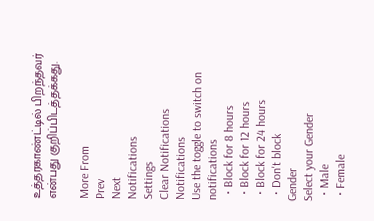உத்தரகாண்ட்டில் பிறந்தவர் என்பது குறிப்பிடத்தக்கது.

More From
Prev
Next
Notifications
Settings
Clear Notifications
Notifications
Use the toggle to switch on notifications
  • Block for 8 hours
  • Block for 12 hours
  • Block for 24 hours
  • Don't block
Gender
Select your Gender
  • Male
  • Female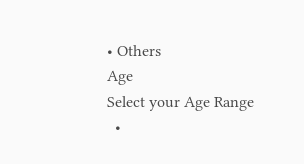• Others
Age
Select your Age Range
  •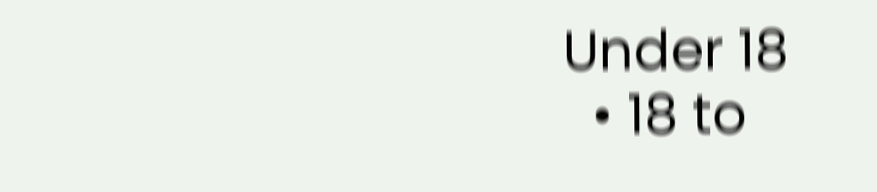Under 18
  • 18 to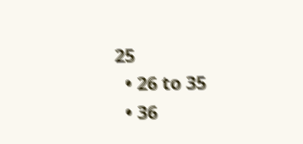25
  • 26 to 35
  • 36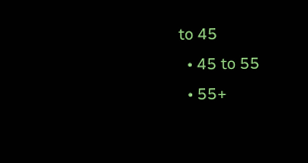to 45
  • 45 to 55
  • 55+